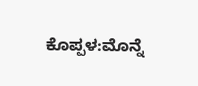ಕೊಪ್ಪಳ:ಮೊನ್ನೆ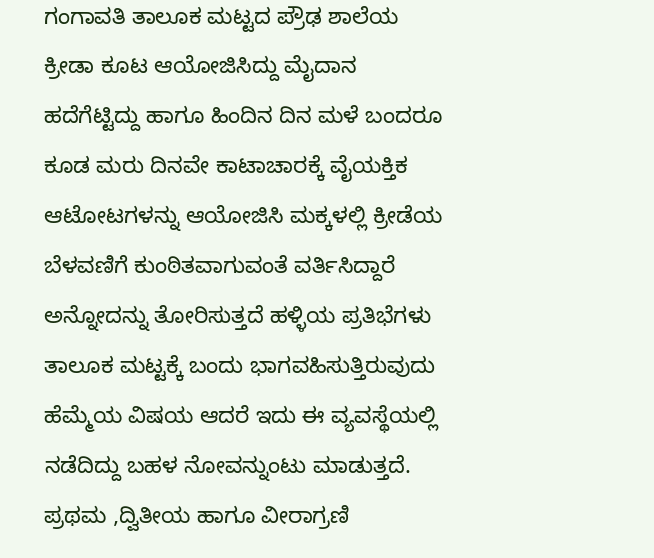ಗಂಗಾವತಿ ತಾಲೂಕ ಮಟ್ಟದ ಪ್ರೌಢ ಶಾಲೆಯ ಕ್ರೀಡಾ ಕೂಟ ಆಯೋಜಿಸಿದ್ದು ಮೈದಾನ ಹದೆಗೆಟ್ಟಿದ್ದು ಹಾಗೂ ಹಿಂದಿನ ದಿನ ಮಳೆ ಬಂದರೂ ಕೂಡ ಮರು ದಿನವೇ ಕಾಟಾಚಾರಕ್ಕೆ ವೈಯಕ್ತಿಕ ಆಟೋಟಗಳನ್ನು ಆಯೋಜಿಸಿ ಮಕ್ಕಳಲ್ಲಿ ಕ್ರೀಡೆಯ ಬೆಳವಣಿಗೆ ಕುಂಠಿತವಾಗುವಂತೆ ವರ್ತಿಸಿದ್ದಾರೆ ಅನ್ನೋದನ್ನು ತೋರಿಸುತ್ತದೆ ಹಳ್ಳಿಯ ಪ್ರತಿಭೆಗಳು ತಾಲೂಕ ಮಟ್ಟಕ್ಕೆ ಬಂದು ಭಾಗವಹಿಸುತ್ತಿರುವುದು ಹೆಮ್ಮೆಯ ವಿಷಯ ಆದರೆ ಇದು ಈ ವ್ಯವಸ್ಥೆಯಲ್ಲಿ ನಡೆದಿದ್ದು ಬಹಳ ನೋವನ್ನುಂಟು ಮಾಡುತ್ತದೆ. ಪ್ರಥಮ ,ದ್ವಿತೀಯ ಹಾಗೂ ವೀರಾಗ್ರಣಿ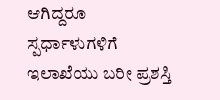ಆಗಿದ್ದರೂ ಸ್ಪರ್ಧಾಳುಗಳಿಗೆ ಇಲಾಖೆಯು ಬರೀ ಪ್ರಶಸ್ತಿ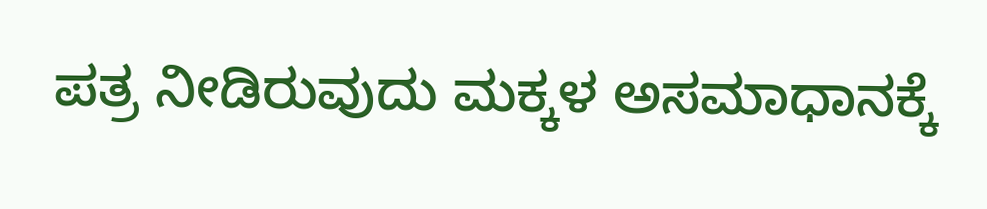ಪತ್ರ ನೀಡಿರುವುದು ಮಕ್ಕಳ ಅಸಮಾಧಾನಕ್ಕೆ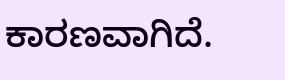ಕಾರಣವಾಗಿದೆ.